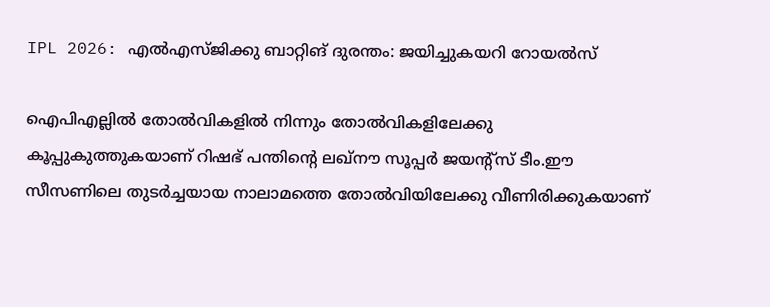IPL 2026: എല്‍എസ്ജിക്കു ബാറ്റിങ് ദുരന്തം: ജയിച്ചുകയറി റോയല്‍സ്

ഐപിഎല്ലില്‍ തോല്‍വികളില്‍ നിന്നും തോല്‍വികളിലേക്കു കൂപ്പുകുത്തുകയാണ് റിഷഭ് പന്തിന്റെ ലഖ്‌നൗ സൂപ്പര്‍ ജയന്റ്‌സ് ടീം.ഈ സീസണിലെ തുടര്‍ച്ചയായ നാലാമത്തെ തോല്‍വിയിലേക്കു വീണിരിക്കുകയാണ്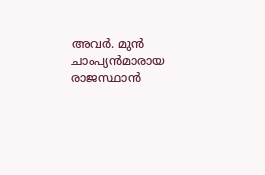അവര്‍. മുന്‍ ചാംപ്യന്‍മാരായ രാജസ്ഥാന്‍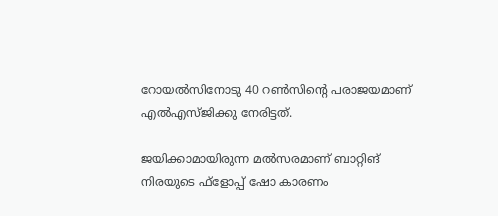റോയല്‍സിനോടു 40 റണ്‍സിന്റെ പരാജയമാണ് എല്‍എസ്ജിക്കു നേരിട്ടത്.

ജയിക്കാമായിരുന്ന മല്‍സരമാണ് ബാറ്റിങ് നിരയുടെ ഫ്‌ളോപ്പ് ഷോ കാരണം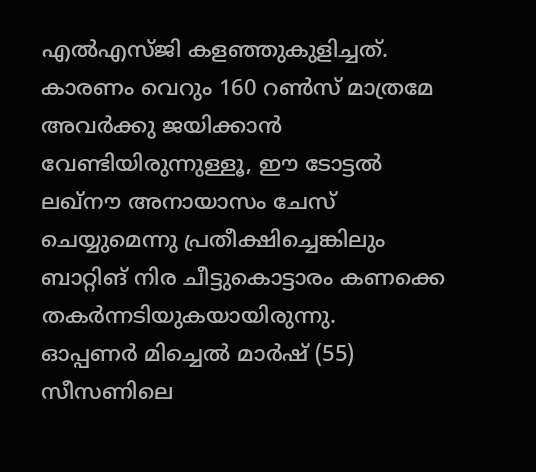എല്‍എസ്ജി കളഞ്ഞുകുളിച്ചത്. കാരണം വെറും 160 റണ്‍സ് മാത്രമേ അവര്‍ക്കു ജയിക്കാന്‍ വേണ്ടിയിരുന്നുള്ളൂ, ഈ ടോട്ടല്‍ ലഖ്‌നൗ അനായാസം ചേസ് ചെയ്യുമെന്നു പ്രതീക്ഷിച്ചെങ്കിലും ബാറ്റിങ് നിര ചീട്ടുകൊട്ടാരം കണക്കെ തകര്‍ന്നടിയുകയായിരുന്നു.
ഓപ്പണര്‍ മിച്ചെല്‍ മാര്‍ഷ് (55) സീസണിലെ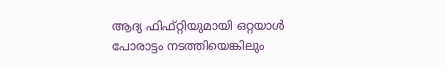ആദ്യ ഫിഫ്റ്റിയുമായി ഒറ്റയാള്‍ പോരാട്ടം നടത്തിയെങ്കിലും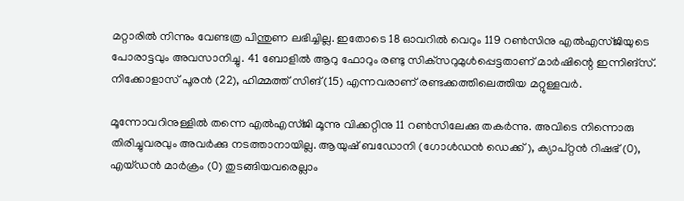മറ്റാരില്‍ നിന്നും വേണ്ടത്ര പിന്തുണ ലഭിച്ചില്ല. ഇതോടെ 18 ഓവറില്‍ വെറും 119 റണ്‍സിനു എല്‍എസ്ജിയുടെ പോരാട്ടവും അവസാനിച്ചു. 41 ബോളില്‍ ആറു ഫോറും രണ്ടു സിക്‌സറുമുള്‍പ്പെട്ടതാണ് മാര്‍ഷിന്റെ ഇന്നിങ്‌സ്. നിക്കോളാസ് പൂരന്‍ (22), ഹിമ്മത്ത് സിങ് (15) എന്നവരാണ് രണ്ടക്കത്തിലെത്തിയ മറ്റുള്ളവര്‍.

മൂന്നോവറിനുള്ളില്‍ തന്നെ എല്‍എസ്ജി മൂന്നു വിക്കറ്റിനു 11 റണ്‍സിലേക്കു തകര്‍ന്നു. അവിടെ നിന്നൊരു തിരിച്ചുവരവും അവര്‍ക്കു നടത്താനായില്ല. ആയുഷ് ബഡോനി (ഗോള്‍ഡന്‍ ഡെക്ക്), ക്യാപ്റ്റന്‍ റിഷഭ് (0), എയ്ഡന്‍ മാര്‍ക്രം (0) തുടങ്ങിയവരെല്ലാം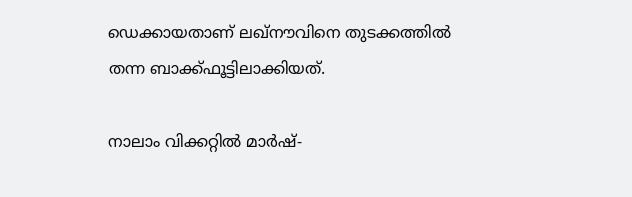ഡെക്കായതാണ് ലഖ്‌നൗവിനെ തുടക്കത്തില്‍ തന്ന ബാക്ക്ഫൂട്ടിലാക്കിയത്.

നാലാം വിക്കറ്റില്‍ മാര്‍ഷ്-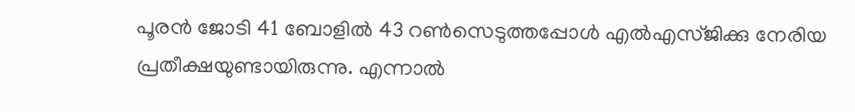പൂരന്‍ ജോടി 41 ബോളില്‍ 43 റണ്‍സെടുത്തപ്പോള്‍ എല്‍എസ്ജിക്കു നേരിയ പ്രതീക്ഷയുണ്ടായിരുന്നു. എന്നാല്‍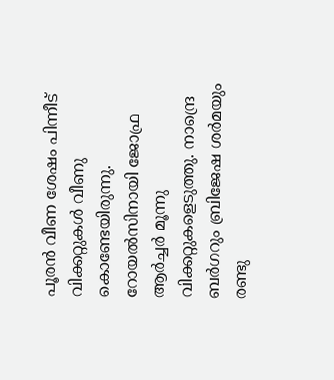പൂരന്‍ വീണ ശേഷം പിന്നീട് വിക്കറ്റുകള്‍ വീണു കൊണ്ടേയിരുന്നു. റോയല്‍സിനായി ജോഫ്ര ആര്‍ച്ചര്‍ മൂന്നു വിക്കറ്റുകളെടുത്തു. നാന്ദ്രെ ബര്‍ഗറും ബ്രിജേഷ ശര്‍മയും രണ്ടു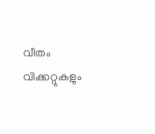വീതം വിക്കറ്റുകളും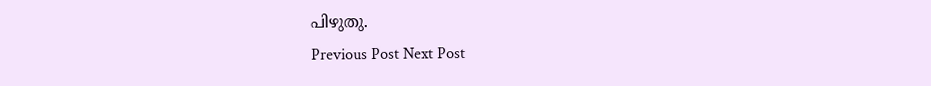പിഴുതു.
Previous Post Next Post